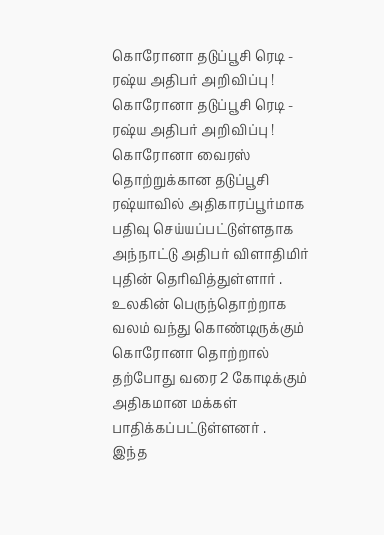கொரோனா தடுப்பூசி ரெடி - ரஷ்ய அதிபர் அறிவிப்பு !
கொரோனா தடுப்பூசி ரெடி - ரஷ்ய அதிபர் அறிவிப்பு !
கொரோனா வைரஸ் தொற்றுக்கான தடுப்பூசி ரஷ்யாவில் அதிகாரப்பூர்மாக பதிவு செய்யப்பட்டுள்ளதாக அந்நாட்டு அதிபர் விளாதிமிர் புதின் தெரிவித்துள்ளார் . உலகின் பெருந்தொற்றாக வலம் வந்து கொண்டிருக்கும் கொரோனா தொற்றால் தற்போது வரை 2 கோடிக்கும் அதிகமான மக்கள் பாதிக்கப்பட்டுள்ளனர் .
இந்த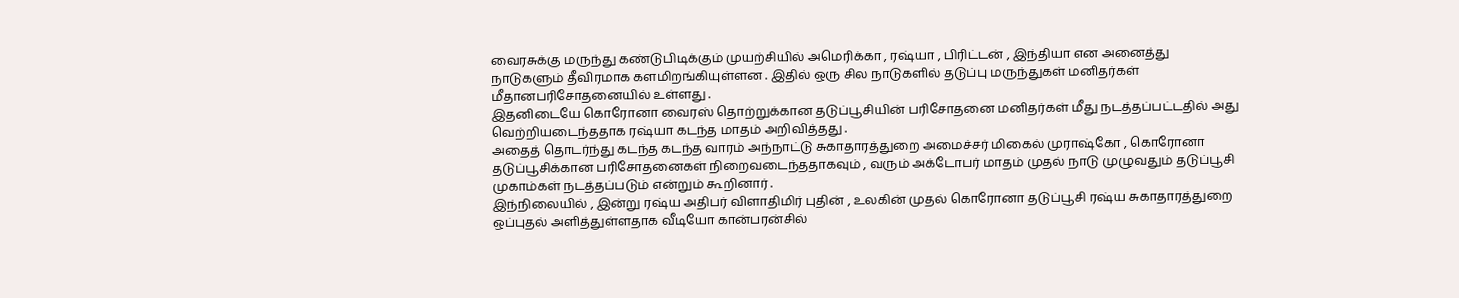வைரசுக்கு மருந்து கண்டுபிடிக்கும் முயற்சியில் அமெரிக்கா , ரஷ்யா , பிரிட்டன் , இந்தியா என அனைத்து நாடுகளும் தீவிரமாக களமிறங்கியுள்ளன . இதில் ஒரு சில நாடுகளில் தடுப்பு மருந்துகள் மனிதர்கள் மீதானபரிசோதனையில் உள்ளது .
இதனிடையே கொரோனா வைரஸ் தொற்றுக்கான தடுப்பூசியின் பரிசோதனை மனிதர்கள் மீது நடத்தப்பட்டதில் அது வெற்றியடைந்ததாக ரஷ்யா கடந்த மாதம் அறிவித்தது .
அதைத் தொடர்ந்து கடந்த கடந்த வாரம் அந்நாட்டு சுகாதாரத்துறை அமைச்சர் மிகைல் முராஷ்கோ , கொரோனா தடுப்பூசிக்கான பரிசோதனைகள் நிறைவடைந்ததாகவும் , வரும் அக்டோபர் மாதம் முதல் நாடு முழுவதும் தடுப்பூசி முகாம்கள் நடத்தப்படும் என்றும் கூறினார் .
இந்நிலையில் , இன்று ரஷ்ய அதிபர் விளாதிமிர் புதின் , உலகின் முதல் கொரோனா தடுப்பூசி ரஷ்ய சுகாதாரத்துறை ஒப்புதல் அளித்துள்ளதாக வீடியோ கான்பரன்சில்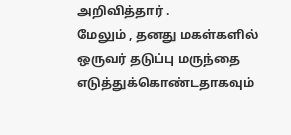அறிவித்தார் .
மேலும் , தனது மகள்களில் ஒருவர் தடுப்பு மருந்தை எடுத்துக்கொண்டதாகவும்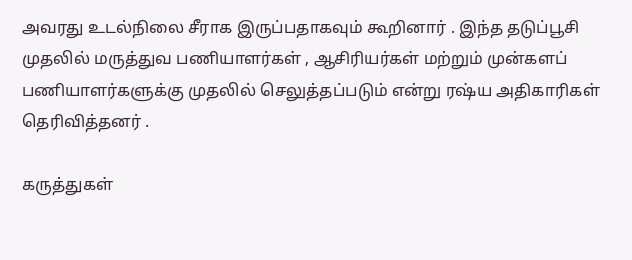அவரது உடல்நிலை சீராக இருப்பதாகவும் கூறினார் . இந்த தடுப்பூசி முதலில் மருத்துவ பணியாளர்கள் , ஆசிரியர்கள் மற்றும் முன்களப் பணியாளர்களுக்கு முதலில் செலுத்தப்படும் என்று ரஷ்ய அதிகாரிகள் தெரிவித்தனர் .

கருத்துகள்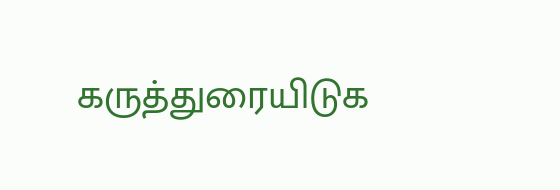கருத்துரையிடுக